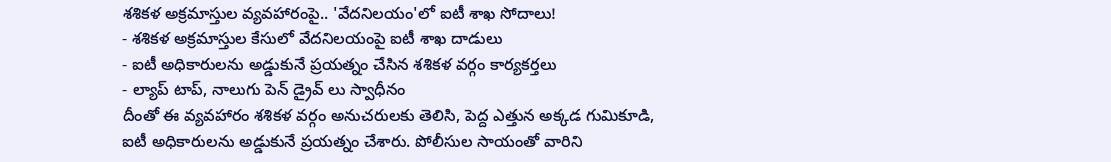శశికళ అక్రమాస్తుల వ్యవహారంపై.. 'వేదనిలయం'లో ఐటీ శాఖ సోదాలు!
- శశికళ అక్రమాస్తుల కేసులో వేదనిలయంపై ఐటీ శాఖ దాడులు
- ఐటీ అధికారులను అడ్డుకునే ప్రయత్నం చేసిన శశికళ వర్గం కార్యకర్తలు
- ల్యాప్ టాప్, నాలుగు పెన్ డ్రైవ్ లు స్వాధీనం
దీంతో ఈ వ్యవహారం శశికళ వర్గం అనుచరులకు తెలిసి, పెద్ద ఎత్తున అక్కడ గుమికూడి, ఐటీ అధికారులను అడ్డుకునే ప్రయత్నం చేశారు. పోలీసుల సాయంతో వారిని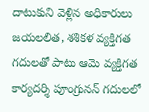దాటుకుని వెళ్లిన అధికారులు జయలలిత, శశికళ వ్యక్తిగత గదులతో పాటు ఆమె వ్యక్తిగత కార్యదర్శి పూంగ్రునన్ గదులలో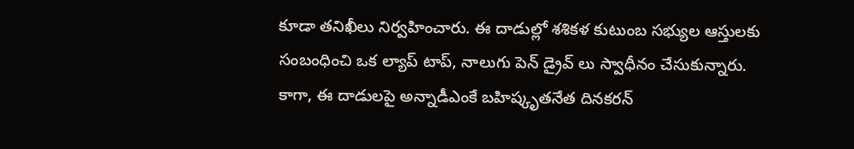కూడా తనిఖీలు నిర్వహించారు. ఈ దాడుల్లో శశికళ కుటుంబ సభ్యుల ఆస్తులకు సంబంధించి ఒక ల్యాప్ టాప్, నాలుగు పెన్ డ్రైవ్ లు స్వాధీనం చేసుకున్నారు.
కాగా, ఈ దాడులపై అన్నాడీఎంకే బహిష్కృతనేత దినకరన్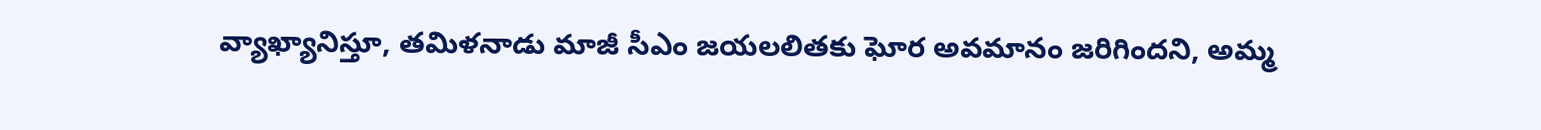వ్యాఖ్యానిస్తూ, తమిళనాడు మాజీ సీఎం జయలలితకు ఘోర అవమానం జరిగిందని, అమ్మ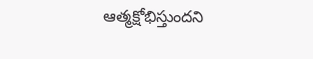ఆత్మక్షోభిస్తుందని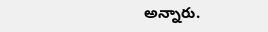అన్నారు.